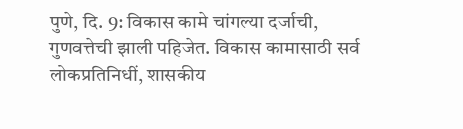पुणे, दि. 9: विकास कामे चांगल्या दर्जाची, गुणवत्तेची झाली पहिजेत. विकास कामासाठी सर्व लोकप्रतिनिधीं, शासकीय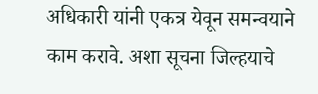अधिकारी यांनी एकत्र येवून समन्वयाने काम करावे. अशा सूचना जिल्हयाचे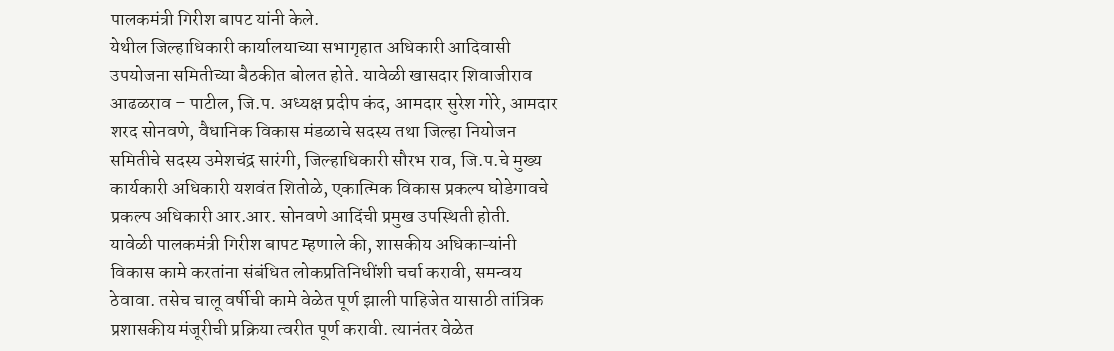पालकमंत्री गिरीश बापट यांनी केले.
येथील जिल्हाधिकारी कार्यालयाच्या सभागृहात अधिकारी आदिवासी उपयोजना समितीच्या बैठकीत बोलत होते. यावेळी खासदार शिवाजीराव आढळराव – पाटील, जि.प. अध्यक्ष प्रदीप कंद, आमदार सुरेश गोरे, आमदार शरद सोनवणे, वैधानिक विकास मंडळाचे सदस्य तथा जिल्हा नियोजन समितीचे सदस्य उमेशचंद्र सारंगी, जिल्हाधिकारी सौरभ राव, जि.प.चे मुख्य कार्यकारी अधिकारी यशवंत शितोळे, एकात्मिक विकास प्रकल्प घोडेगावचे प्रकल्प अधिकारी आर.आर. सोनवणे आदिंची प्रमुख उपस्थिती होती.
यावेळी पालकमंत्री गिरीश बापट म्हणाले की, शासकीय अधिकाऱ्यांनी विकास कामे करतांना संबंधित लोकप्रतिनिधींशी चर्चा करावी, समन्वय ठेवावा. तसेच चालू वर्षीची कामे वेळेत पूर्ण झाली पाहिजेत यासाठी तांत्रिक प्रशासकीय मंजूरीची प्रक्रिया त्वरीत पूर्ण करावी. त्यानंतर वेळेत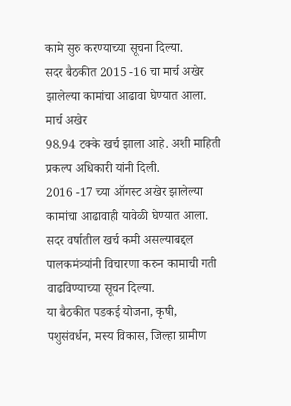कामे सुरु करण्याच्या सूचना दिल्या.
सदर बैठकीत 2015 -16 चा मार्च अखेर झालेल्या कामांचा आढावा घेण्यात आला. मार्च अखेर
98.94 टक्के खर्च झाला आहे. अशी माहिती प्रकल्प अधिकारी यांनी दिली.
2016 -17 च्या ऑगस्ट अखेर झालेल्या कामांचा आढावाही यावेळी घेण्यात आला. सदर वर्षातील खर्च कमी असल्याबद्दल पालकमंत्र्यांनी विचारणा करुन कामाची गती वाढविण्याच्या सूचन दिल्या.
या बैठकीत पडकई योजना, कृषी, पशुसंवर्धन, मस्य विकास, जिल्हा ग्रामीण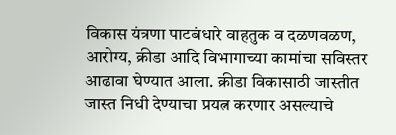विकास यंत्रणा पाटबंधारे वाहतुक व दळणवळण, आरोग्य, क्रीडा आदि विभागाच्या कामांचा सविस्तर आढावा घेण्यात आला. क्रीडा विकासाठी जास्तीत जास्त निधी देण्याचा प्रयत्न करणार असल्याचे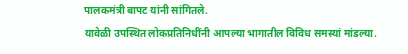पालकमंत्री बापट यांनी सांगितले.
यावेळी उपस्थित लोकप्रतिनिधींनी आपल्या भागातील विविध समस्यां मांडल्या.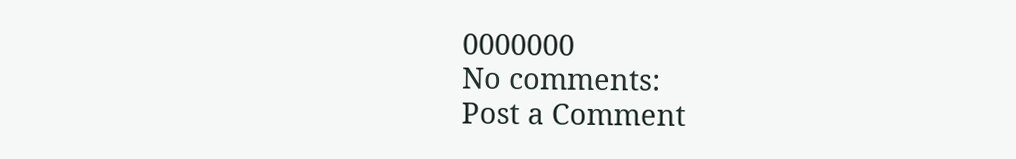0000000
No comments:
Post a Comment